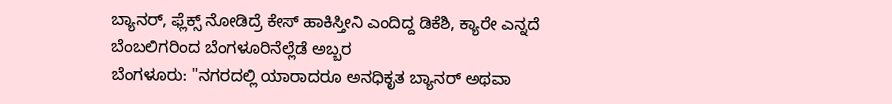ಬ್ಯಾನರ್, ಫ್ಲೆಕ್ಸ್ ನೋಡಿದ್ರೆ ಕೇಸ್ ಹಾಕಿಸ್ತೀನಿ ಎಂದಿದ್ದ ಡಿಕೆಶಿ, ಕ್ಯಾರೇ ಎನ್ನದೆ ಬೆಂಬಲಿಗರಿಂದ ಬೆಂಗಳೂರಿನೆಲ್ಲೆಡೆ ಅಬ್ಬರ
ಬೆಂಗಳೂರು: "ನಗರದಲ್ಲಿ ಯಾರಾದರೂ ಅನಧಿಕೃತ ಬ್ಯಾನರ್ ಅಥವಾ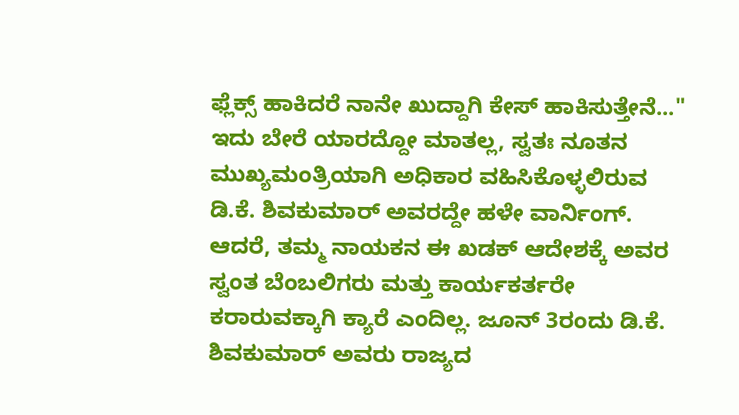ಫ್ಲೆಕ್ಸ್ ಹಾಕಿದರೆ ನಾನೇ ಖುದ್ದಾಗಿ ಕೇಸ್ ಹಾಕಿಸುತ್ತೇನೆ..." ಇದು ಬೇರೆ ಯಾರದ್ದೋ ಮಾತಲ್ಲ, ಸ್ವತಃ ನೂತನ ಮುಖ್ಯಮಂತ್ರಿಯಾಗಿ ಅಧಿಕಾರ ವಹಿಸಿಕೊಳ್ಳಲಿರುವ ಡಿ.ಕೆ. ಶಿವಕುಮಾರ್ ಅವರದ್ದೇ ಹಳೇ ವಾರ್ನಿಂಗ್. ಆದರೆ, ತಮ್ಮ ನಾಯಕನ ಈ ಖಡಕ್ ಆದೇಶಕ್ಕೆ ಅವರ ಸ್ವಂತ ಬೆಂಬಲಿಗರು ಮತ್ತು ಕಾರ್ಯಕರ್ತರೇ ಕರಾರುವಕ್ಕಾಗಿ ಕ್ಯಾರೆ ಎಂದಿಲ್ಲ. ಜೂನ್ 3ರಂದು ಡಿ.ಕೆ. ಶಿವಕುಮಾರ್ ಅವರು ರಾಜ್ಯದ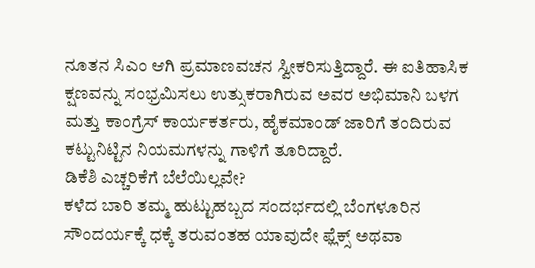ನೂತನ ಸಿಎಂ ಆಗಿ ಪ್ರಮಾಣವಚನ ಸ್ವೀಕರಿಸುತ್ತಿದ್ದಾರೆ. ಈ ಐತಿಹಾಸಿಕ ಕ್ಷಣವನ್ನು ಸಂಭ್ರಮಿಸಲು ಉತ್ಸುಕರಾಗಿರುವ ಅವರ ಅಭಿಮಾನಿ ಬಳಗ ಮತ್ತು ಕಾಂಗ್ರೆಸ್ ಕಾರ್ಯಕರ್ತರು, ಹೈಕಮಾಂಡ್ ಜಾರಿಗೆ ತಂದಿರುವ ಕಟ್ಟುನಿಟ್ಟಿನ ನಿಯಮಗಳನ್ನು ಗಾಳಿಗೆ ತೂರಿದ್ದಾರೆ.
ಡಿಕೆಶಿ ಎಚ್ಚರಿಕೆಗೆ ಬೆಲೆಯಿಲ್ಲವೇ?
ಕಳೆದ ಬಾರಿ ತಮ್ಮ ಹುಟ್ಟುಹಬ್ಬದ ಸಂದರ್ಭದಲ್ಲಿ ಬೆಂಗಳೂರಿನ ಸೌಂದರ್ಯಕ್ಕೆ ಧಕ್ಕೆ ತರುವಂತಹ ಯಾವುದೇ ಫ್ಲೆಕ್ಸ್ ಅಥವಾ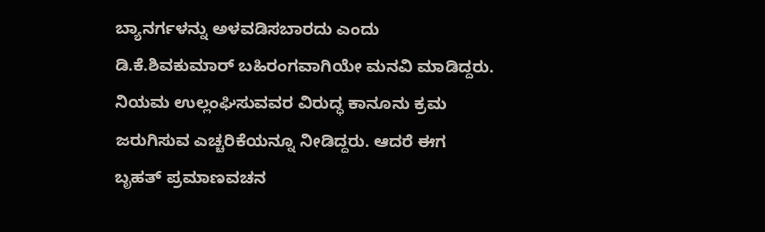ಬ್ಯಾನರ್ಗಳನ್ನು ಅಳವಡಿಸಬಾರದು ಎಂದು ಡಿ.ಕೆ.ಶಿವಕುಮಾರ್ ಬಹಿರಂಗವಾಗಿಯೇ ಮನವಿ ಮಾಡಿದ್ದರು. ನಿಯಮ ಉಲ್ಲಂಘಿಸುವವರ ವಿರುದ್ಧ ಕಾನೂನು ಕ್ರಮ ಜರುಗಿಸುವ ಎಚ್ಚರಿಕೆಯನ್ನೂ ನೀಡಿದ್ದರು. ಆದರೆ ಈಗ ಬೃಹತ್ ಪ್ರಮಾಣವಚನ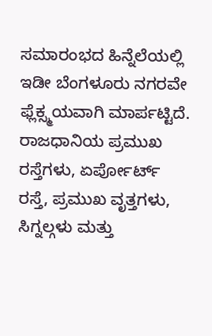ಸಮಾರಂಭದ ಹಿನ್ನೆಲೆಯಲ್ಲಿ ಇಡೀ ಬೆಂಗಳೂರು ನಗರವೇ ಫ್ಲೆಕ್ಸ್ಮಯವಾಗಿ ಮಾರ್ಪಟ್ಟಿದೆ. ರಾಜಧಾನಿಯ ಪ್ರಮುಖ ರಸ್ತೆಗಳು, ಏರ್ಪೋರ್ಟ್ ರಸ್ತೆ, ಪ್ರಮುಖ ವೃತ್ತಗಳು, ಸಿಗ್ನಲ್ಗಳು ಮತ್ತು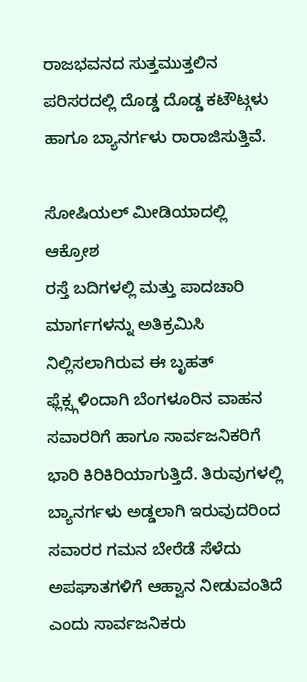ರಾಜಭವನದ ಸುತ್ತಮುತ್ತಲಿನ ಪರಿಸರದಲ್ಲಿ ದೊಡ್ಡ ದೊಡ್ಡ ಕಟೌಟ್ಗಳು ಹಾಗೂ ಬ್ಯಾನರ್ಗಳು ರಾರಾಜಿಸುತ್ತಿವೆ.

ಸೋಷಿಯಲ್ ಮೀಡಿಯಾದಲ್ಲಿ ಆಕ್ರೋಶ
ರಸ್ತೆ ಬದಿಗಳಲ್ಲಿ ಮತ್ತು ಪಾದಚಾರಿ ಮಾರ್ಗಗಳನ್ನು ಅತಿಕ್ರಮಿಸಿ ನಿಲ್ಲಿಸಲಾಗಿರುವ ಈ ಬೃಹತ್ ಫ್ಲೆಕ್ಸ್ಗಳಿಂದಾಗಿ ಬೆಂಗಳೂರಿನ ವಾಹನ ಸವಾರರಿಗೆ ಹಾಗೂ ಸಾರ್ವಜನಿಕರಿಗೆ ಭಾರಿ ಕಿರಿಕಿರಿಯಾಗುತ್ತಿದೆ. ತಿರುವುಗಳಲ್ಲಿ ಬ್ಯಾನರ್ಗಳು ಅಡ್ಡಲಾಗಿ ಇರುವುದರಿಂದ ಸವಾರರ ಗಮನ ಬೇರೆಡೆ ಸೆಳೆದು ಅಪಘಾತಗಳಿಗೆ ಆಹ್ವಾನ ನೀಡುವಂತಿದೆ ಎಂದು ಸಾರ್ವಜನಿಕರು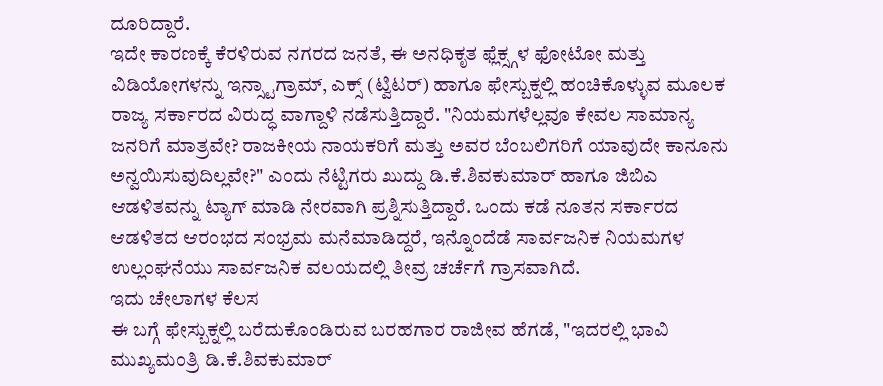ದೂರಿದ್ದಾರೆ.
ಇದೇ ಕಾರಣಕ್ಕೆ ಕೆರಳಿರುವ ನಗರದ ಜನತೆ, ಈ ಅನಧಿಕೃತ ಫ್ಲೆಕ್ಸ್ಗಳ ಫೋಟೋ ಮತ್ತು ವಿಡಿಯೋಗಳನ್ನು ಇನ್ಸ್ಟಾಗ್ರಾಮ್, ಎಕ್ಸ್ (ಟ್ವಿಟರ್) ಹಾಗೂ ಫೇಸ್ಬುಕ್ನಲ್ಲಿ ಹಂಚಿಕೊಳ್ಳುವ ಮೂಲಕ ರಾಜ್ಯ ಸರ್ಕಾರದ ವಿರುದ್ಧ ವಾಗ್ದಾಳಿ ನಡೆಸುತ್ತಿದ್ದಾರೆ. "ನಿಯಮಗಳೆಲ್ಲವೂ ಕೇವಲ ಸಾಮಾನ್ಯ ಜನರಿಗೆ ಮಾತ್ರವೇ? ರಾಜಕೀಯ ನಾಯಕರಿಗೆ ಮತ್ತು ಅವರ ಬೆಂಬಲಿಗರಿಗೆ ಯಾವುದೇ ಕಾನೂನು ಅನ್ವಯಿಸುವುದಿಲ್ಲವೇ?" ಎಂದು ನೆಟ್ಟಿಗರು ಖುದ್ದು ಡಿ.ಕೆ.ಶಿವಕುಮಾರ್ ಹಾಗೂ ಜಿಬಿಎ ಆಡಳಿತವನ್ನು ಟ್ಯಾಗ್ ಮಾಡಿ ನೇರವಾಗಿ ಪ್ರಶ್ನಿಸುತ್ತಿದ್ದಾರೆ. ಒಂದು ಕಡೆ ನೂತನ ಸರ್ಕಾರದ ಆಡಳಿತದ ಆರಂಭದ ಸಂಭ್ರಮ ಮನೆಮಾಡಿದ್ದರೆ, ಇನ್ನೊಂದೆಡೆ ಸಾರ್ವಜನಿಕ ನಿಯಮಗಳ ಉಲ್ಲಂಘನೆಯು ಸಾರ್ವಜನಿಕ ವಲಯದಲ್ಲಿ ತೀವ್ರ ಚರ್ಚೆಗೆ ಗ್ರಾಸವಾಗಿದೆ.
ಇದು ಚೇಲಾಗಳ ಕೆಲಸ
ಈ ಬಗ್ಗೆ ಫೇಸ್ಬುಕ್ನಲ್ಲಿ ಬರೆದುಕೊಂಡಿರುವ ಬರಹಗಾರ ರಾಜೀವ ಹೆಗಡೆ, "ಇದರಲ್ಲಿ ಭಾವಿ ಮುಖ್ಯಮಂತ್ರಿ ಡಿ.ಕೆ.ಶಿವಕುಮಾರ್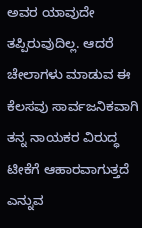ಅವರ ಯಾವುದೇ ತಪ್ಪಿರುವುದಿಲ್ಲ. ಆದರೆ ಚೇಲಾಗಳು ಮಾಡುವ ಈ ಕೆಲಸವು ಸಾರ್ವಜನಿಕವಾಗಿ ತನ್ನ ನಾಯಕರ ವಿರುದ್ಧ ಟೀಕೆಗೆ ಆಹಾರವಾಗುತ್ತದೆ ಎನ್ನುವ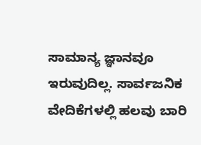ಸಾಮಾನ್ಯ ಜ್ಞಾನವೂ ಇರುವುದಿಲ್ಲ. ಸಾರ್ವಜನಿಕ ವೇದಿಕೆಗಳಲ್ಲಿ ಹಲವು ಬಾರಿ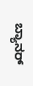ಬ್ಯಾನರ್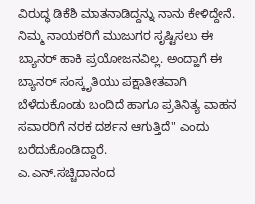ವಿರುದ್ಧ ಡಿಕೆಶಿ ಮಾತನಾಡಿದ್ದನ್ನು ನಾನು ಕೇಳಿದ್ದೇನೆ. ನಿಮ್ಮ ನಾಯಕರಿಗೆ ಮುಜುಗರ ಸೃಷ್ಟಿಸಲು ಈ ಬ್ಯಾನರ್ ಹಾಕಿ ಪ್ರಯೋಜನವಿಲ್ಲ. ಅಂದ್ಹಾಗೆ ಈ ಬ್ಯಾನರ್ ಸಂಸ್ಕೃತಿಯು ಪಕ್ಷಾತೀತವಾಗಿ ಬೆಳೆದುಕೊಂಡು ಬಂದಿದೆ ಹಾಗೂ ಪ್ರತಿನಿತ್ಯ ವಾಹನ ಸವಾರರಿಗೆ ನರಕ ದರ್ಶನ ಆಗುತ್ತಿದೆ" ಎಂದು ಬರೆದುಕೊಂಡಿದ್ದಾರೆ.
ಎ.ಎನ್.ಸಚ್ಚಿದಾನಂದ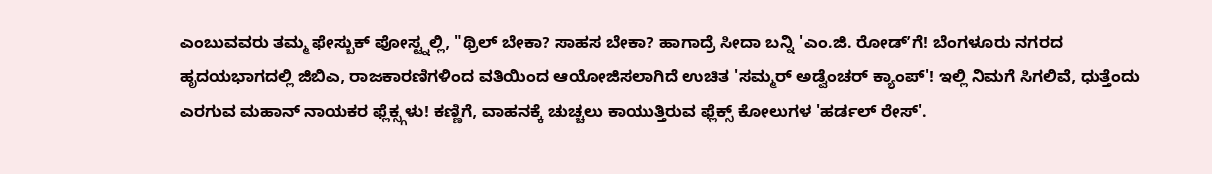ಎಂಬುವವರು ತಮ್ಮ ಫೇಸ್ಬುಕ್ ಪೋಸ್ಟ್ನಲ್ಲಿ, "ಥ್ರಿಲ್ ಬೇಕಾ? ಸಾಹಸ ಬೇಕಾ? ಹಾಗಾದ್ರೆ ಸೀದಾ ಬನ್ನಿ 'ಎಂ.ಜಿ. ರೋಡ್ʼಗೆ! ಬೆಂಗಳೂರು ನಗರದ ಹೃದಯಭಾಗದಲ್ಲಿ ಜಿಬಿಎ, ರಾಜಕಾರಣಿಗಳಿಂದ ವತಿಯಿಂದ ಆಯೋಜಿಸಲಾಗಿದೆ ಉಚಿತ 'ಸಮ್ಮರ್ ಅಡ್ವೆಂಚರ್ ಕ್ಯಾಂಪ್'! ಇಲ್ಲಿ ನಿಮಗೆ ಸಿಗಲಿವೆ, ಧುತ್ತೆಂದು ಎರಗುವ ಮಹಾನ್ ನಾಯಕರ ಫ್ಲೆಕ್ಸ್ಗಳು! ಕಣ್ಣಿಗೆ, ವಾಹನಕ್ಕೆ ಚುಚ್ಚಲು ಕಾಯುತ್ತಿರುವ ಫ್ಲೆಕ್ಸ್ ಕೋಲುಗಳ 'ಹರ್ಡಲ್ ರೇಸ್'.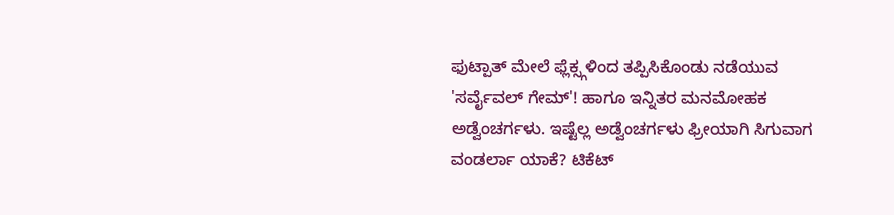ಫುಟ್ಪಾತ್ ಮೇಲೆ ಫ್ಲೆಕ್ಸ್ಗಳಿಂದ ತಪ್ಪಿಸಿಕೊಂಡು ನಡೆಯುವ 'ಸರ್ವೈವಲ್ ಗೇಮ್'! ಹಾಗೂ ಇನ್ನಿತರ ಮನಮೋಹಕ ಅಡ್ವೆಂಚರ್ಗಳು. ಇಷ್ಟೆಲ್ಲ ಅಡ್ವೆಂಚರ್ಗಳು ಫ್ರೀಯಾಗಿ ಸಿಗುವಾಗ ವಂಡರ್ಲಾ ಯಾಕೆ? ಟಿಕೆಟ್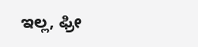ಇಲ್ಲ, ಫ್ರೀ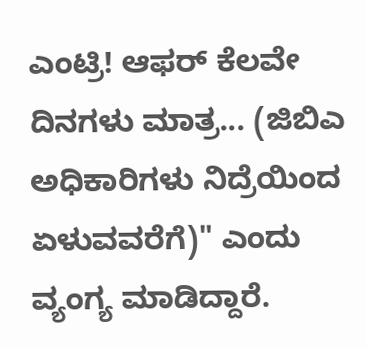ಎಂಟ್ರಿ! ಆಫರ್ ಕೆಲವೇ ದಿನಗಳು ಮಾತ್ರ... (ಜಿಬಿಎ ಅಧಿಕಾರಿಗಳು ನಿದ್ರೆಯಿಂದ ಏಳುವವರೆಗೆ)" ಎಂದು ವ್ಯಂಗ್ಯ ಮಾಡಿದ್ದಾರೆ.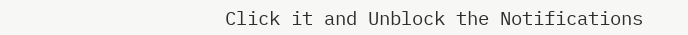Click it and Unblock the Notifications